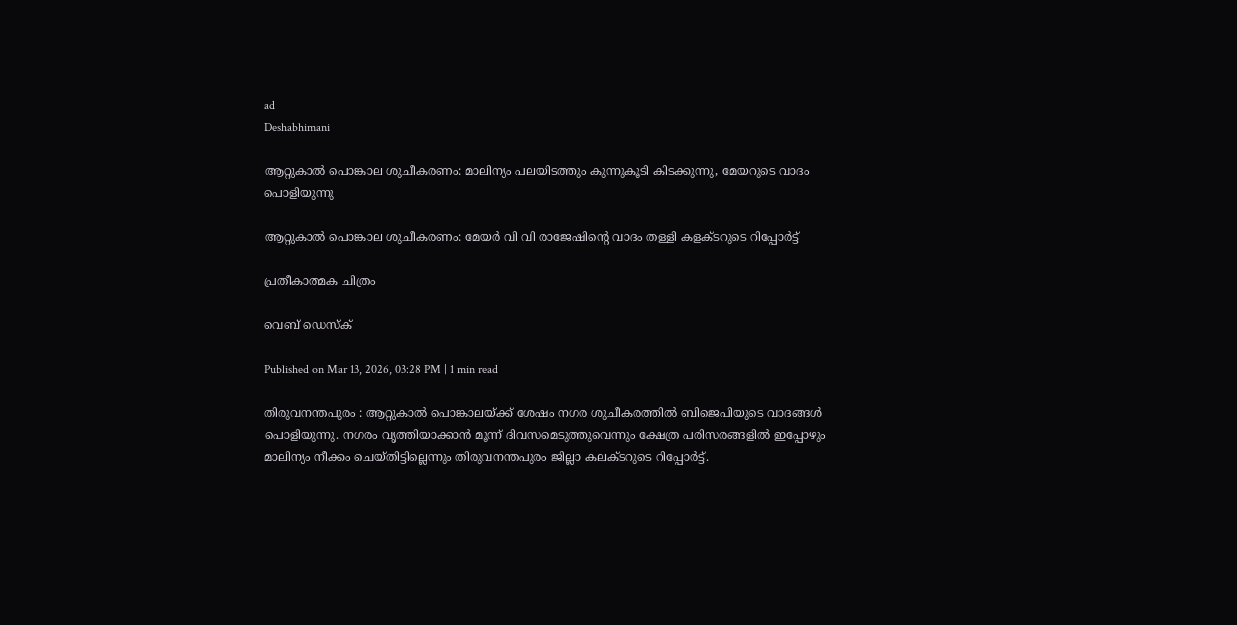ad
Deshabhimani

ആറ്റുകാൽ പൊങ്കാല ശുചീകരണം: മാലിന്യം പലയിടത്തും കുന്നുകൂടി കിടക്കുന്നു, മേയറുടെ വാദം പൊളിയുന്നു

ആറ്റുകാൽ പൊങ്കാല ശുചീകരണം: മേയർ വി വി രാജേഷിന്റെ വാദം തള്ളി കളക്ടറുടെ റിപ്പോർട്ട്

പ്രതീകാത്മക ചിത്രം

വെബ് ഡെസ്ക്

Published on Mar 13, 2026, 03:28 PM | 1 min read

തിരുവനന്തപുരം : ആറ്റുകാൽ പൊങ്കാലയ്ക്ക് ശേഷം നഗര ശുചീകരത്തിൽ ബിജെപിയുടെ വാദങ്ങൾ പൊളിയുന്നു. നഗരം വൃത്തിയാക്കാന്‍ മൂന്ന് ദിവസമെടുത്തുവെന്നും ക്ഷേത്ര പരിസരങ്ങളിൽ ഇപ്പോഴും മാലിന്യം നീക്കം ചെയ്തിട്ടില്ലെന്നും തിരുവനന്തപുരം ജില്ലാ കലക്ടറുടെ റിപ്പോർട്ട്.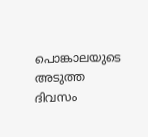പൊങ്കാലയുടെ അടുത്ത ദിവസം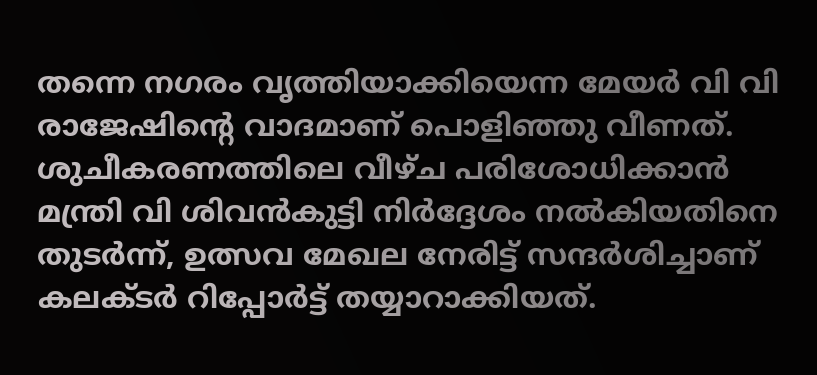തന്നെ നഗരം വൃത്തിയാക്കിയെന്ന മേയര്‍ വി വി രാജേഷിന്‍റെ വാദമാണ് പൊളിഞ്ഞു വീണത്. ശുചീകരണത്തിലെ വീഴ്ച പരിശോധിക്കാൻ മന്ത്രി വി ശിവൻകുട്ടി നിർദ്ദേശം നൽകിയതിനെ തുടര്‍ന്ന്, ഉത്സവ മേഖല നേരിട്ട് സന്ദർശിച്ചാണ് കലക്ടർ റിപ്പോർട്ട് തയ്യാറാക്കിയത്.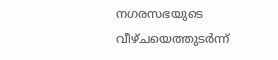നഗരസഭയുടെ വീഴ്ചയെത്തുടർന്ന്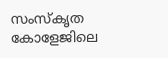സംസ്കൃത കോളേജിലെ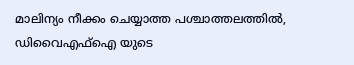മാലിന്യം നീക്കം ചെയ്യാത്ത പശ്ചാത്തലത്തിൽ, ഡിവൈഎഫ്ഐ യുടെ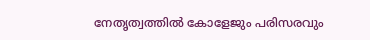നേതൃത്വത്തിൽ കോളേജും പരിസരവും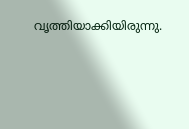വൃത്തിയാക്കിയിരുന്നു.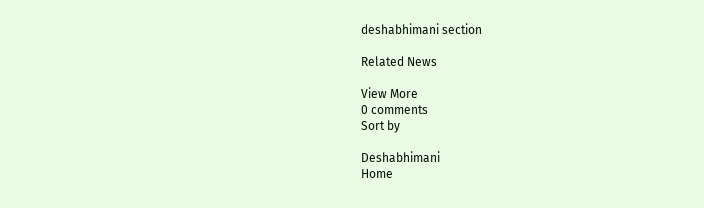deshabhimani section

Related News

View More
0 comments
Sort by

Deshabhimani
Home